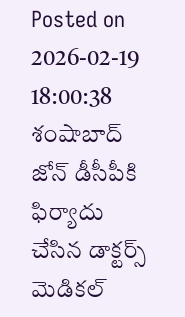Posted on 2026-02-19 18:00:38
శంషాబాద్ జోన్ డీసీపీకి ఫిర్యాదు చేసిన డాక్టర్స్ మెడికల్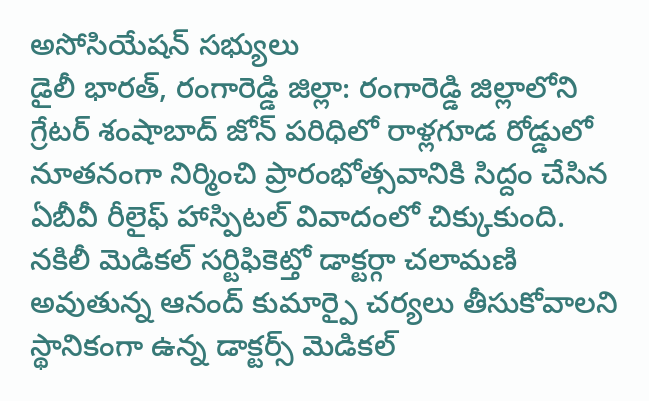అసోసియేషన్ సభ్యులు
డైలీ భారత్, రంగారెడ్డి జిల్లా: రంగారెడ్డి జిల్లాలోని గ్రేటర్ శంషాబాద్ జోన్ పరిధిలో రాళ్లగూడ రోడ్డులో నూతనంగా నిర్మించి ప్రారంభోత్సవానికి సిద్దం చేసిన ఏబీవీ రీలైఫ్ హాస్పిటల్ వివాదంలో చిక్కుకుంది. నకిలీ మెడికల్ సర్టిఫికెట్తో డాక్టర్గా చలామణి అవుతున్న ఆనంద్ కుమార్పై చర్యలు తీసుకోవాలని స్థానికంగా ఉన్న డాక్టర్స్ మెడికల్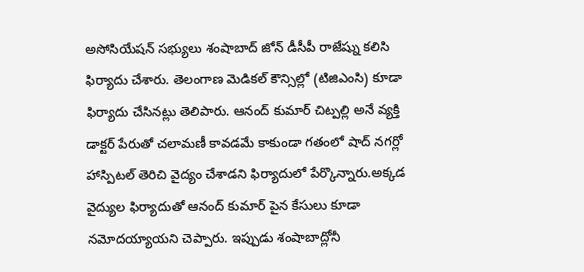అసోసియేషన్ సభ్యులు శంషాబాద్ జోన్ డీసీపీ రాజేష్ను కలిసి ఫిర్యాదు చేశారు. తెలంగాణ మెడికల్ కౌన్సిల్లో (టిజిఎంసి) కూడా ఫిర్యాదు చేసినట్లు తెలిపారు. ఆనంద్ కుమార్ చిట్పల్లి అనే వ్యక్తి డాక్టర్ పేరుతో చలామణీ కావడమే కాకుండా గతంలో షాద్ నగర్లో హాస్పిటల్ తెరిచి వైద్యం చేశాడని ఫిర్యాదులో పేర్కొన్నారు.అక్కడ వైద్యుల ఫిర్యాదుతో ఆనంద్ కుమార్ పైన కేసులు కూడా నమోదయ్యాయని చెప్పారు. ఇప్పుడు శంషాబాద్లోనీ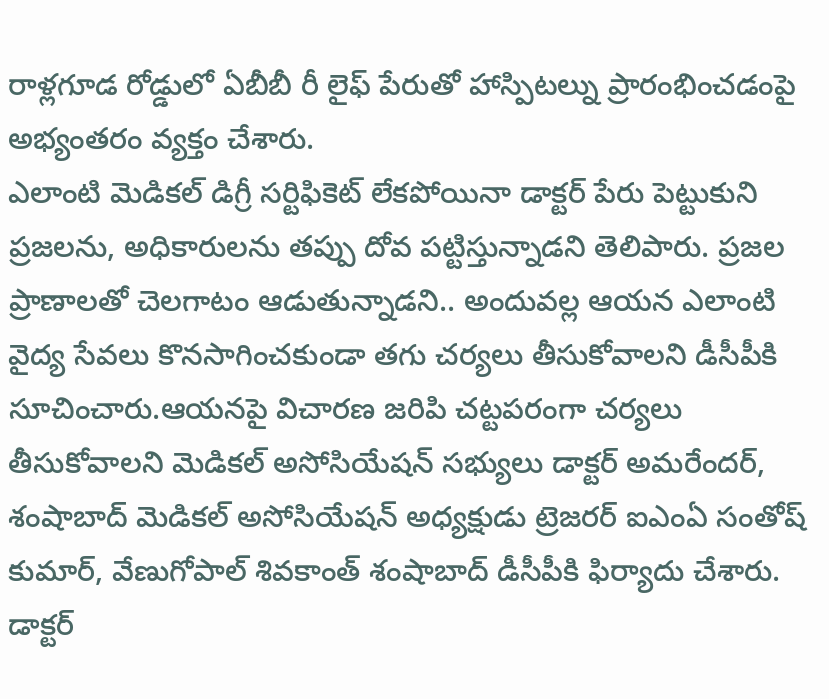రాళ్లగూడ రోడ్డులో ఏబీబీ రీ లైఫ్ పేరుతో హాస్పిటల్ను ప్రారంభించడంపై అభ్యంతరం వ్యక్తం చేశారు.
ఎలాంటి మెడికల్ డిగ్రీ సర్టిఫికెట్ లేకపోయినా డాక్టర్ పేరు పెట్టుకుని ప్రజలను, అధికారులను తప్పు దోవ పట్టిస్తున్నాడని తెలిపారు. ప్రజల ప్రాణాలతో చెలగాటం ఆడుతున్నాడని.. అందువల్ల ఆయన ఎలాంటి వైద్య సేవలు కొనసాగించకుండా తగు చర్యలు తీసుకోవాలని డీసీపీకి సూచించారు.ఆయనపై విచారణ జరిపి చట్టపరంగా చర్యలు తీసుకోవాలని మెడికల్ అసోసియేషన్ సభ్యులు డాక్టర్ అమరేందర్, శంషాబాద్ మెడికల్ అసోసియేషన్ అధ్యక్షుడు ట్రెజరర్ ఐఎంఏ సంతోష్ కుమార్, వేణుగోపాల్ శివకాంత్ శంషాబాద్ డీసీపీకి ఫిర్యాదు చేశారు. డాక్టర్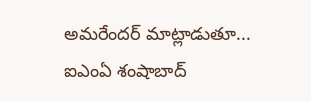అమరేందర్ మాట్లాడుతూ... ఐఎంఏ శంషాబాద్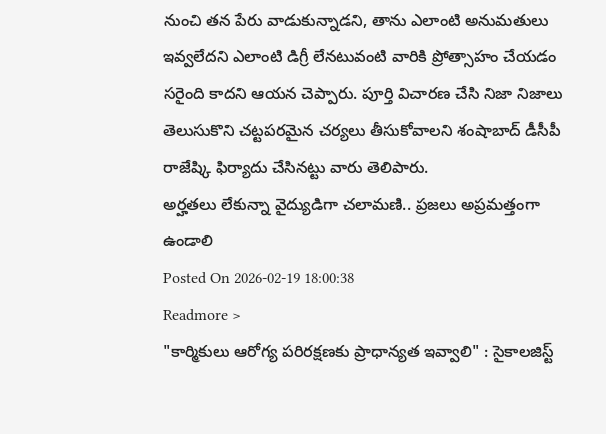నుంచి తన పేరు వాడుకున్నాడని, తాను ఎలాంటి అనుమతులు ఇవ్వలేదని ఎలాంటి డిగ్రీ లేనటువంటి వారికి ప్రోత్సాహం చేయడం సరైంది కాదని ఆయన చెప్పారు. పూర్తి విచారణ చేసి నిజా నిజాలు తెలుసుకొని చట్టపరమైన చర్యలు తీసుకోవాలని శంషాబాద్ డీసీపీ రాజేష్కి ఫిర్యాదు చేసినట్టు వారు తెలిపారు.
అర్హతలు లేకున్నా వైద్యుడిగా చలామణి.. ప్రజలు అప్రమత్తంగా ఉండాలి
Posted On 2026-02-19 18:00:38
Readmore >
"కార్మికులు ఆరోగ్య పరిరక్షణకు ప్రాధాన్యత ఇవ్వాలి" : సైకాలజిస్ట్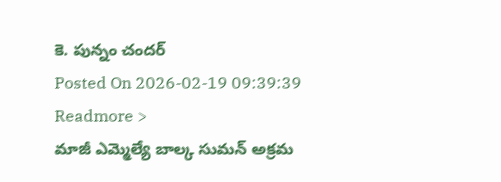కె. పున్నం చందర్
Posted On 2026-02-19 09:39:39
Readmore >
మాజీ ఎమ్మెల్యే బాల్క సుమన్ అక్రమ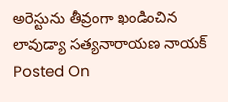అరెస్టును తీవ్రంగా ఖండించిన లావుడ్యా సత్యనారాయణ నాయక్
Posted On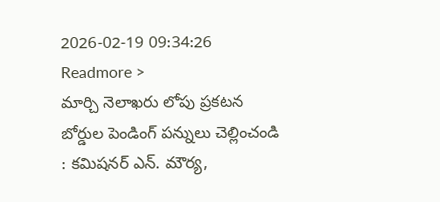2026-02-19 09:34:26
Readmore >
మార్చి నెలాఖరు లోపు ప్రకటన బోర్డుల పెండింగ్ పన్నులు చెల్లించండి : కమిషనర్ ఎన్. మౌర్య,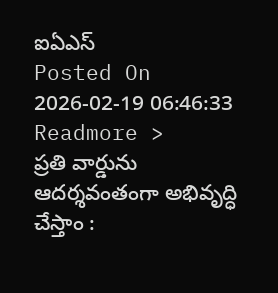ఐఏఎస్
Posted On 2026-02-19 06:46:33
Readmore >
ప్రతి వార్డును ఆదర్శవంతంగా అభివృద్ధి చేస్తాం :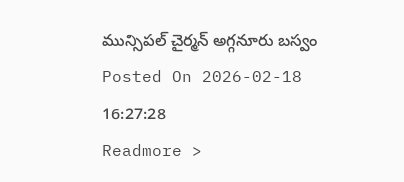మున్సిపల్ చైర్మన్ అగ్గనూరు బస్వం
Posted On 2026-02-18 16:27:28
Readmore >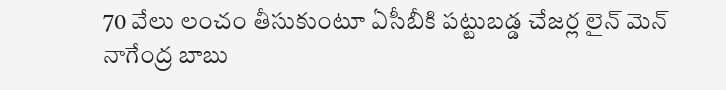70 వేలు లంచం తీసుకుంటూ ఏసీబీకి పట్టుబడ్డ చేజర్ల లైన్ మెన్ నాగేంద్ర బాబు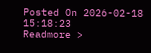Posted On 2026-02-18 15:18:23
Readmore >